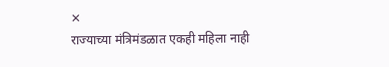✕
राज्याच्या मंत्रिमंडळात एकही महिला नाही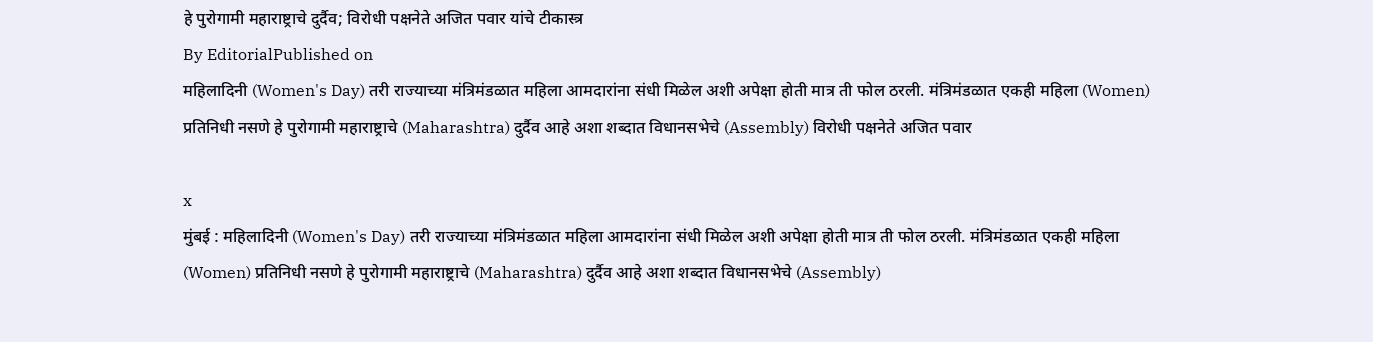हे पुरोगामी महाराष्ट्राचे दुर्दैव; विरोधी पक्षनेते अजित पवार यांचे टीकास्त्र
By EditorialPublished on
महिलादिनी (Women's Day) तरी राज्याच्या मंत्रिमंडळात महिला आमदारांना संधी मिळेल अशी अपेक्षा होती मात्र ती फोल ठरली. मंत्रिमंडळात एकही महिला (Women) प्रतिनिधी नसणे हे पुरोगामी महाराष्ट्राचे (Maharashtra) दुर्दैव आहे अशा शब्दात विधानसभेचे (Assembly) विरोधी पक्षनेते अजित पवार

x
मुंबई : महिलादिनी (Women's Day) तरी राज्याच्या मंत्रिमंडळात महिला आमदारांना संधी मिळेल अशी अपेक्षा होती मात्र ती फोल ठरली. मंत्रिमंडळात एकही महिला (Women) प्रतिनिधी नसणे हे पुरोगामी महाराष्ट्राचे (Maharashtra) दुर्दैव आहे अशा शब्दात विधानसभेचे (Assembly)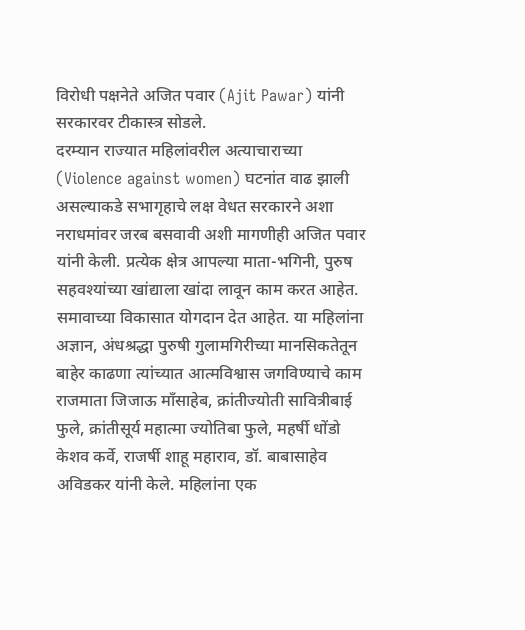विरोधी पक्षनेते अजित पवार (Ajit Pawar) यांनी सरकारवर टीकास्त्र सोडले.
दरम्यान राज्यात महिलांवरील अत्याचाराच्या (Violence against women) घटनांत वाढ झाली असल्याकडे सभागृहाचे लक्ष वेधत सरकारने अशा नराधमांवर जरब बसवावी अशी मागणीही अजित पवार यांनी केली. प्रत्येक क्षेत्र आपल्या माता-भगिनी, पुरुष सहवश्यांच्या खांद्याला खांदा लावून काम करत आहेत. समावाच्या विकासात योगदान देत आहेत. या महिलांना अज्ञान, अंधश्रद्धा पुरुषी गुलामगिरीच्या मानसिकतेतून बाहेर काढणा त्यांच्यात आत्मविश्वास जगविण्याचे काम राजमाता जिजाऊ माँसाहेब, क्रांतीज्योती सावित्रीबाई फुले, क्रांतीसूर्य महात्मा ज्योतिबा फुले, महर्षी धोंडो केशव कर्वे, राजर्षी शाहू महाराव, डॉ. बाबासाहेव अविडकर यांनी केले. महिलांना एक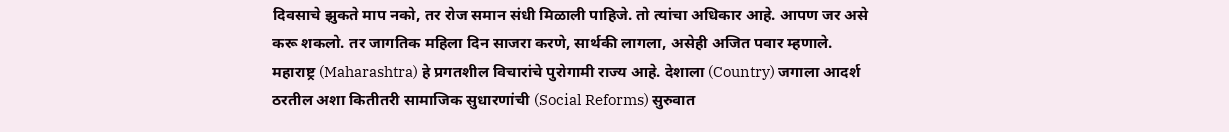दिवसाचे झुकते माप नको, तर रोज समान संधी मिळाली पाहिजे. तो त्यांचा अधिकार आहे. आपण जर असे करू शकलो. तर जागतिक महिला दिन साजरा करणे, सार्थकी लागला, असेही अजित पवार म्हणाले.
महाराष्ट्र (Maharashtra) हे प्रगतशील विचारांचे पुरोगामी राज्य आहे. देशाला (Country) जगाला आदर्श ठरतील अशा कितीतरी सामाजिक सुधारणांची (Social Reforms) सुरुवात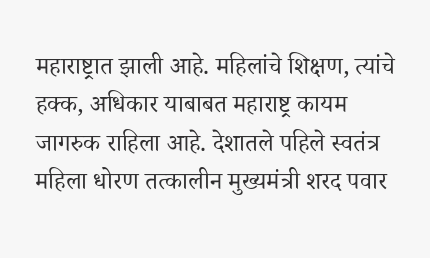महाराष्ट्रात झाली आहे. महिलांचे शिक्षण, त्यांचे हक्क, अधिकार याबाबत महाराष्ट्र कायम जागरुक राहिला आहे. देशातले पहिले स्वतंत्र महिला धोरण तत्कालीन मुख्यमंत्री शरद पवार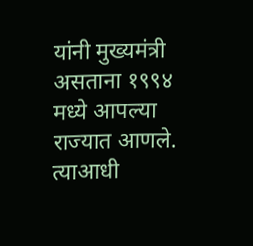यांनी मुख्यमंत्री असताना १९९४ मध्ये आपल्या राज्यात आणले. त्याआधी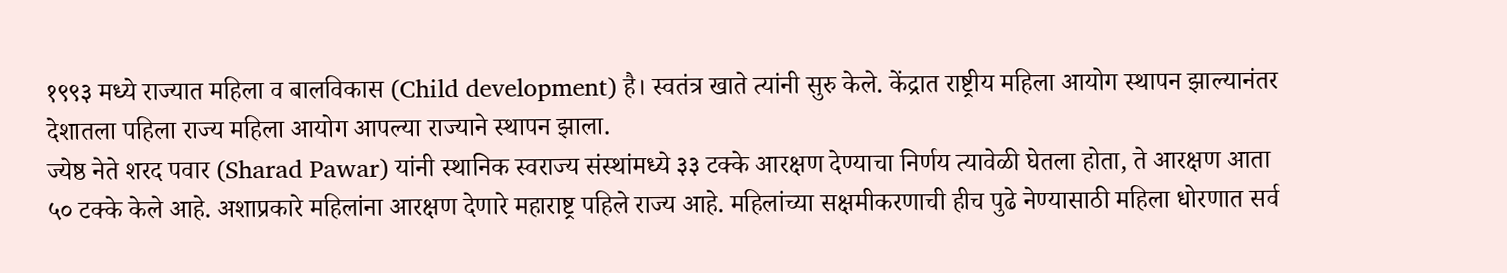१९९३ मध्ये राज्यात महिला व बालविकास (Child development) है। स्वतंत्र खाते त्यांनी सुरु केले. केंद्रात राष्ट्रीय महिला आयोग स्थापन झाल्यानंतर देशातला पहिला राज्य महिला आयोग आपल्या राज्याने स्थापन झाला.
ज्येष्ठ नेते शरद पवार (Sharad Pawar) यांनी स्थानिक स्वराज्य संस्थांमध्ये ३३ टक्के आरक्षण देण्याचा निर्णय त्यावेळी घेतला होता, ते आरक्षण आता ५० टक्के केले आहे. अशाप्रकारे महिलांना आरक्षण देणारे महाराष्ट्र पहिले राज्य आहे. महिलांच्या सक्षमीकरणाची हीच पुढे नेण्यासाठी महिला धोरणात सर्व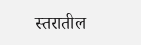स्तरातील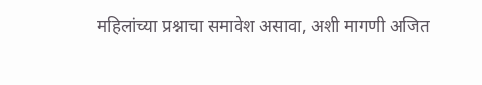महिलांच्या प्रश्नाचा समावेश असावा, अशी मागणी अजित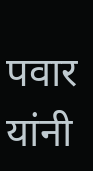पवार यांनी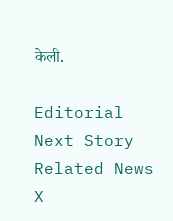केली.

Editorial
Next Story
Related News
X